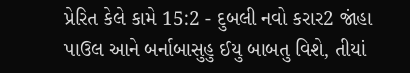પ્રેરિત કેલે કામે 15:2 - દુબલી નવો કરાર2 જાંહા પાઉલ આને બર્નાબાસુહુ ઈયુ બાબતુ વિશે, તીયાં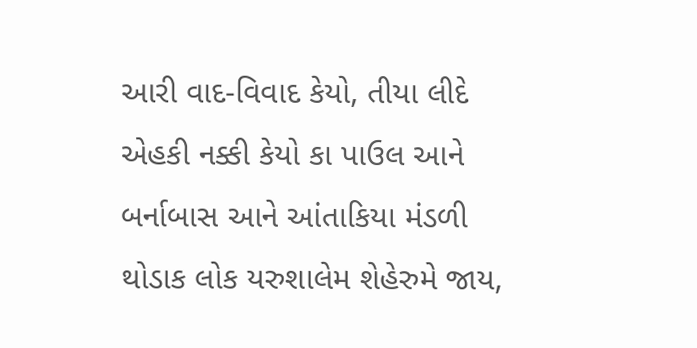આરી વાદ-વિવાદ કેયો, તીયા લીદે એહકી નક્કી કેયો કા પાઉલ આને બર્નાબાસ આને આંતાકિયા મંડળી થોડાક લોક યરુશાલેમ શેહેરુમે જાય,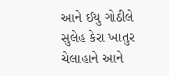આને ઈયુ ગોઠીલે સુલેહ કેરા ખાતુર ચેલાહાને આને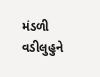મંડળી વડીલુહુને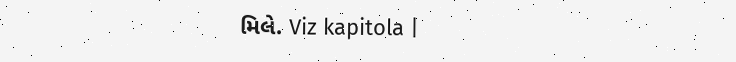મિલે. Viz kapitola |